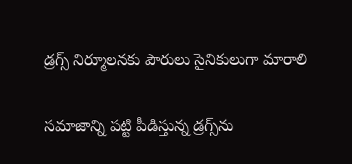డ్రగ్స్‌ నిర్మూలనకు పౌరులు సైనికులుగా మారాలి

సమాజాన్ని పట్టి పీడిస్తున్న డ్రగ్స్‌ను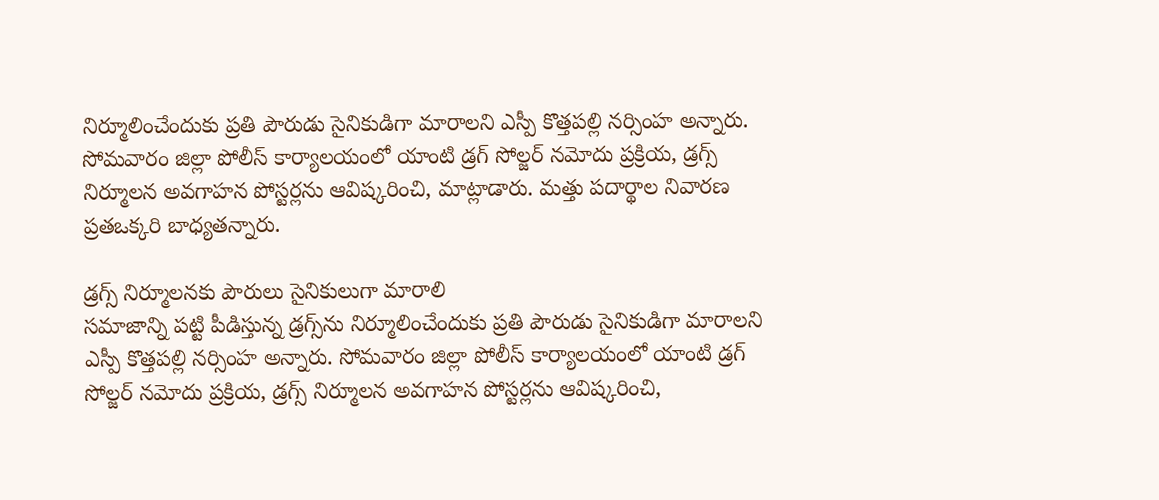నిర్మూలించేందుకు ప్రతి పౌరుడు సైనికుడిగా మారాలని ఎస్పీ కొత్తపల్లి నర్సింహ అన్నారు. సోమవారం జిల్లా పోలీస్‌ కార్యాలయంలో యాంటి డ్రగ్‌ సోల్జర్‌ నమోదు ప్రక్రియ, డ్రగ్స్‌ నిర్మూలన అవగాహన పోస్టర్లను ఆవిష్కరించి, మాట్లాడారు. మత్తు పదార్థాల నివారణ ప్రతఒక్కరి బాధ్యతన్నారు.

డ్రగ్స్‌ నిర్మూలనకు పౌరులు సైనికులుగా మారాలి
సమాజాన్ని పట్టి పీడిస్తున్న డ్రగ్స్‌ను నిర్మూలించేందుకు ప్రతి పౌరుడు సైనికుడిగా మారాలని ఎస్పీ కొత్తపల్లి నర్సింహ అన్నారు. సోమవారం జిల్లా పోలీస్‌ కార్యాలయంలో యాంటి డ్రగ్‌ సోల్జర్‌ నమోదు ప్రక్రియ, డ్రగ్స్‌ నిర్మూలన అవగాహన పోస్టర్లను ఆవిష్కరించి,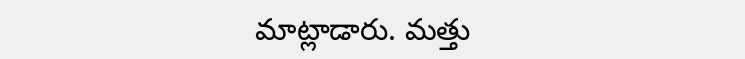మాట్లాడారు. మత్తు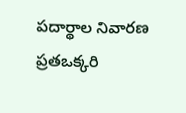పదార్థాల నివారణ ప్రతఒక్కరి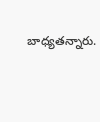బాధ్యతన్నారు.